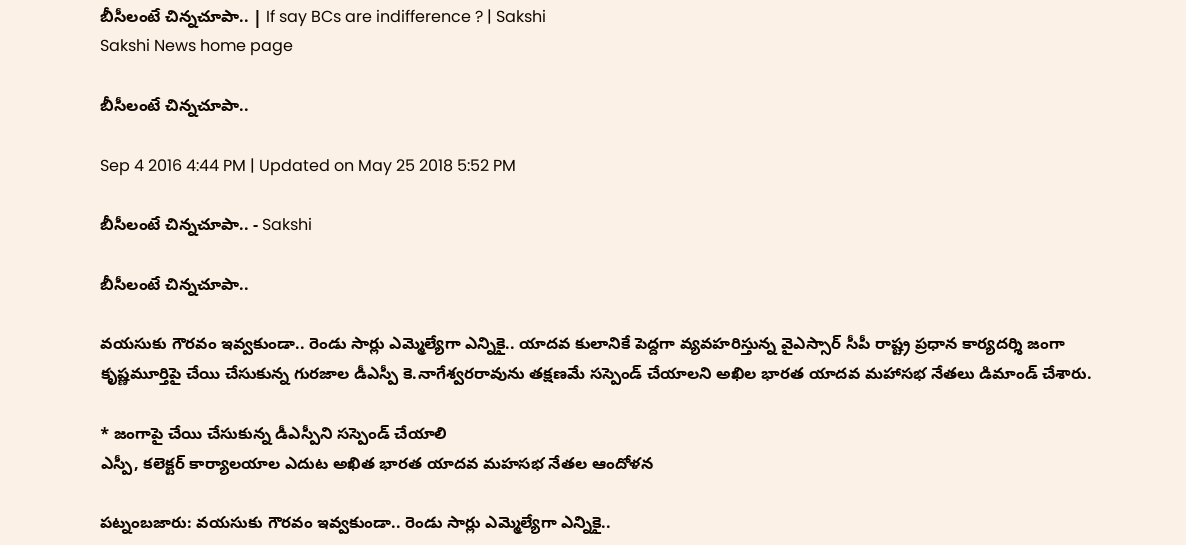బీసీలంటే చిన్నచూపా.. | If say BCs are indifference ? | Sakshi
Sakshi News home page

బీసీలంటే చిన్నచూపా..

Sep 4 2016 4:44 PM | Updated on May 25 2018 5:52 PM

బీసీలంటే చిన్నచూపా.. - Sakshi

బీసీలంటే చిన్నచూపా..

వయసుకు గౌరవం ఇవ్వకుండా.. రెండు సార్లు ఎమ్మెల్యేగా ఎన్నికై.. యాదవ కులానికే పెద్దగా వ్యవహరిస్తున్న వైఎస్సార్‌ సీపీ రాష్ట్ర ప్రధాన కార్యదర్శి జంగా కృష్ణమూర్తిపై చేయి చేసుకున్న గురజాల డీఎస్పీ కె.నాగేశ్వరరావును తక్షణమే సస్పెండ్‌ చేయాలని అఖిల భారత యాదవ మహాసభ నేతలు డిమాండ్‌ చేశారు.

* జంగాపై చేయి చేసుకున్న డీఎస్పీని సస్పెండ్‌ చేయాలి
ఎస్పీ, కలెక్టర్‌ కార్యాలయాల ఎదుట అఖిత భారత యాదవ మహసభ నేతల ఆందోళన

పట్నంబజారు: వయసుకు గౌరవం ఇవ్వకుండా.. రెండు సార్లు ఎమ్మెల్యేగా ఎన్నికై..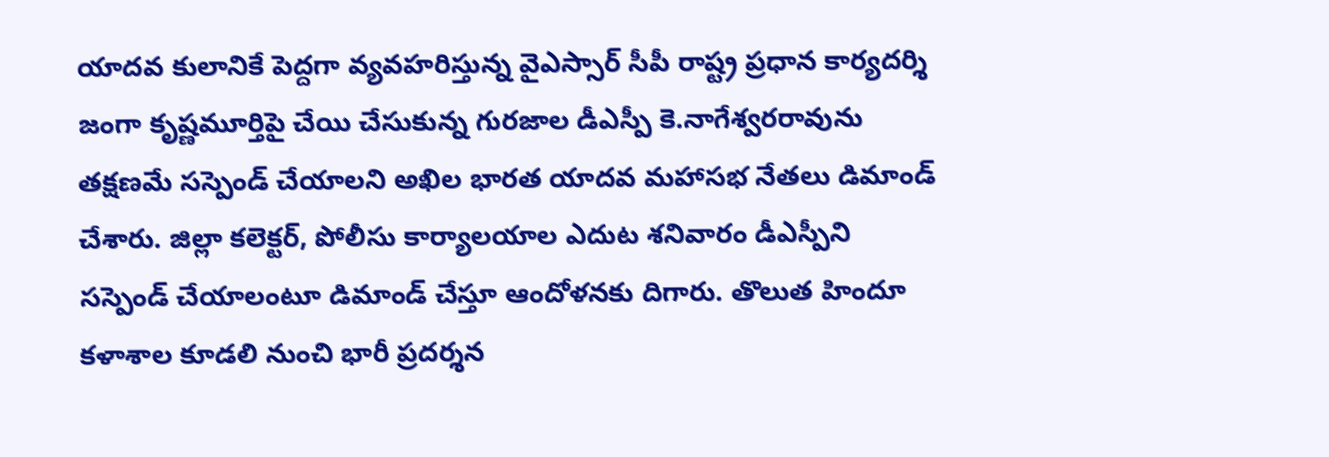యాదవ కులానికే పెద్దగా వ్యవహరిస్తున్న వైఎస్సార్‌ సీపీ రాష్ట్ర ప్రధాన కార్యదర్శి జంగా కృష్ణమూర్తిపై చేయి చేసుకున్న గురజాల డీఎస్పీ కె.నాగేశ్వరరావును తక్షణమే సస్పెండ్‌ చేయాలని అఖిల భారత యాదవ మహాసభ నేతలు డిమాండ్‌ చేశారు. జిల్లా కలెక్టర్, పోలీసు కార్యాలయాల ఎదుట శనివారం డీఎస్పీని సస్పెండ్‌ చేయాలంటూ డిమాండ్‌ చేస్తూ ఆందోళనకు దిగారు. తొలుత హిందూ కళాశాల కూడలి నుంచి భారీ ప్రదర్శన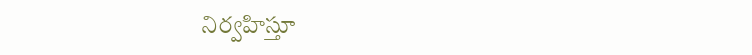నిర్వహిస్తూ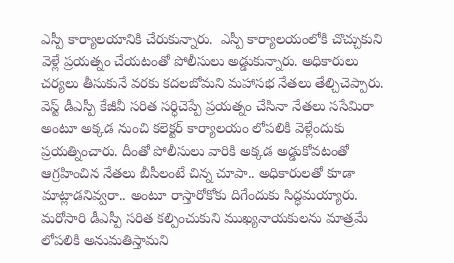ఎస్పీ కార్యాలయానికి చేరుకున్నారు.  ఎస్పీ కార్యాలయంలోకి చొచ్చుకుని వెళ్లే ప్రయత్నం చేయటంతో పోలీసులు అడ్డుకున్నారు. అధికారులు చర్యలు తీసుకునే వరకు కదలబోమని మహాసభ నేతలు తేల్చిచెప్పారు. వెస్ట్‌ డీఎస్పీ కేజీవీ సరిత సర్ధిచెప్పే ప్రయత్నం చేసినా నేతలు ససేమిరా అంటూ అక్కడ నుంచి కలెక్టర్‌ కార్యాలయం లోపలికి వెళ్లేందుకు ప్రయత్నించారు. దీంతో పోలీసులు వారికి అక్కడ అడ్డుకోవటంతో ఆగ్రహించిన నేతలు బీసీలంటే చిన్న చూపా.. అధికారులతో కూడా మాట్లాడనివ్వరా.. అంటూ రాస్తారోకోకు దిగేందుకు సిద్ధమయ్యారు. మరోసారి డీఎస్పీ సరిత కల్పించుకుని ముఖ్యనాయకులను మాత్రమే లోపలికి అనుమతిస్తామని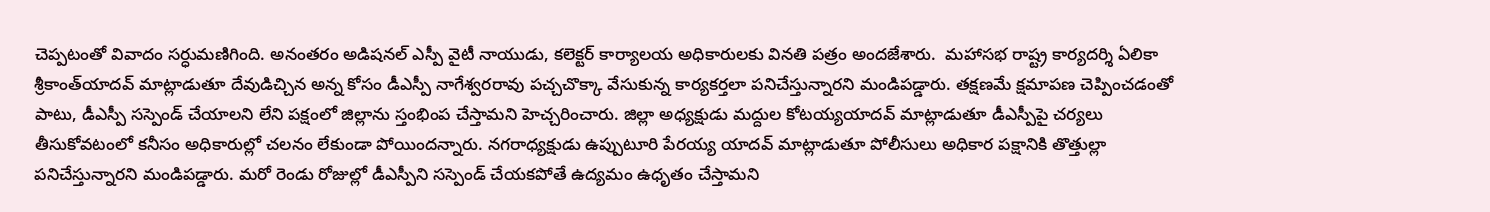చెప్పటంతో వివాదం సర్ధుమణిగింది. అనంతరం అడిషనల్‌ ఎస్పీ వైటీ నాయుడు, కలెక్టర్‌ కార్యాలయ అధికారులకు వినతి పత్రం అందజేశారు.  మహాసభ రాష్ట్ర కార్యదర్శి ఏలికా శ్రీకాంత్‌యాదవ్‌ మాట్లాడుతూ దేవుడిచ్చిన అన్న కోసం డీఎస్పీ నాగేశ్వరరావు పచ్చచొక్కా వేసుకున్న కార్యకర్తలా పనిచేస్తున్నారని మండిపడ్డారు. తక్షణమే క్షమాపణ చెప్పించడంతో పాటు, డీఎస్పీ సస్పెండ్‌ చేయాలని లేని పక్షంలో జిల్లాను స్తంభింప చేస్తామని హెచ్చరించారు. జిల్లా అధ్యక్షుడు మద్దుల కోటయ్యయాదవ్‌ మాట్లాడుతూ డీఎస్పీపై చర్యలు తీసుకోవటంలో కనీసం అధికారుల్లో చలనం లేకుండా పోయిందన్నారు. నగరాధ్యక్షుడు ఉప్పుటూరి పేరయ్య యాదవ్‌ మాట్లాడుతూ పోలీసులు అధికార పక్షానికి తొత్తుల్లా పనిచేస్తున్నారని మండిపడ్డారు. మరో రెండు రోజుల్లో డీఎస్పీని సస్పెండ్‌ చేయకపోతే ఉద్యమం ఉధృతం చేస్తామని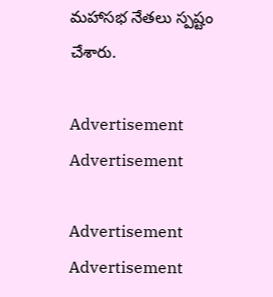మహాసభ నేతలు స్పష్టం చేశారు.

Advertisement
Advertisement

Advertisement
Advertisement